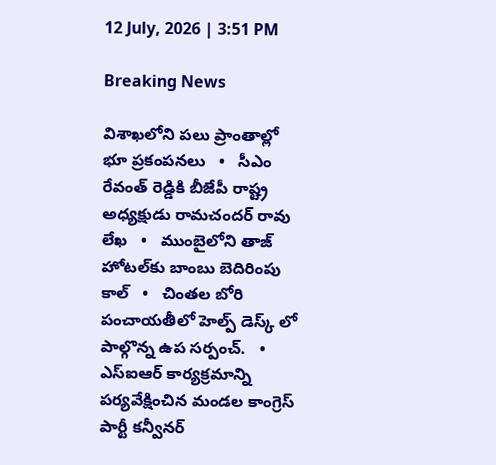12 July, 2026 | 3:51 PM

Breaking News

విశాఖలోని పలు ప్రాంతాల్లో భూ ప్రకంపనలు   •   సీఎం రేవంత్ రెడ్డికి బీజేపీ రాష్ట్ర అధ్యక్షుడు రామచందర్ రావు లేఖ   •   ముంబైలోని తాజ్ హోటల్‌కు బాంబు బెదిరింపు కాల్   •   చింతల బోరి పంచాయతీలో హెల్ప్ డెస్క్ లో పాల్గొన్న ఉప సర్పంచ్.   •   ఎస్ఐఆర్ కార్యక్రమాన్ని పర్యవేక్షించిన మండల కాంగ్రెస్ పార్టీ కన్వీనర్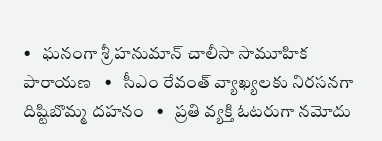•   ఘనంగా శ్రీ హనుమాన్ చాలీసా సామూహిక పారాయణ   •   సీఎం రేవంత్ వ్యాఖ్యలకు నిరసనగా దిష్టిబొమ్మ దహనం   •   ప్రతి వ్యక్తి ఓటరుగా నమోదు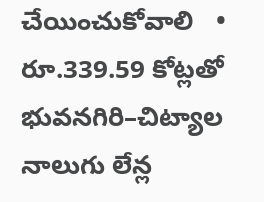చేయించుకోవాలి   •   రూ.339.59 కోట్లతో భువనగిరి–చిట్యాల నాలుగు లేన్ల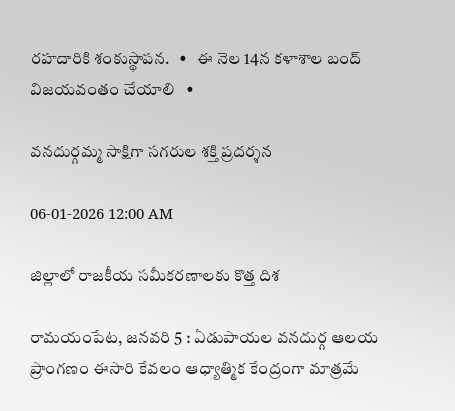రహదారికి శంకుస్థాపన.   •   ఈ నెల 14న కళాశాల బంద్ విజయవంతం చేయాలి   •

వనదుర్గమ్మ సాక్షిగా సగరుల శక్తి ప్రదర్శన

06-01-2026 12:00 AM

జిల్లాలో రాజకీయ సమీకరణాలకు కొత్త దిశ

రామయంపేట, జనవరి 5 : ఏడుపాయల వనదుర్గ ఆలయ ప్రాంగణం ఈసారి కేవలం ఆధ్యాత్మిక కేంద్రంగా మాత్రమే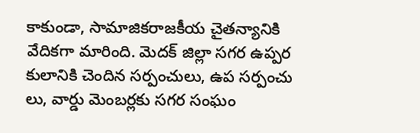కాకుండా, సామాజికరాజకీయ చైతన్యానికి వేదికగా మారింది. మెదక్ జిల్లా సగర ఉప్పర కులానికి చెందిన సర్పంచులు, ఉప సర్పంచు లు, వార్డు మెంబర్లకు సగర సంఘం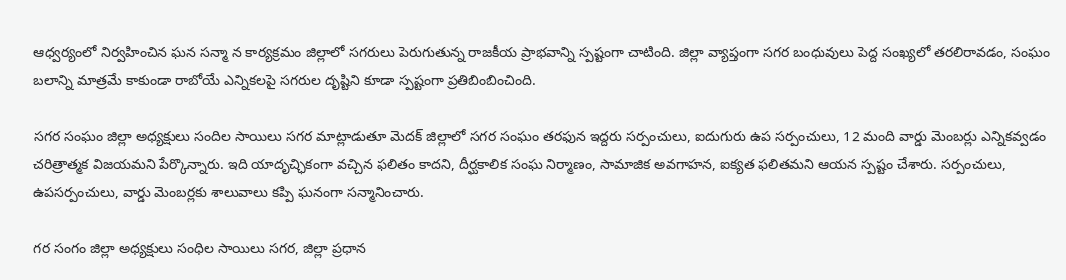ఆధ్వర్యంలో నిర్వహించిన ఘన సన్మా న కార్యక్రమం జిల్లాలో సగరులు పెరుగుతున్న రాజకీయ ప్రాభవాన్ని స్పష్టంగా చాటింది. జిల్లా వ్యాప్తంగా సగర బంధువులు పెద్ద సంఖ్యలో తరలిరావడం, సంఘం బలాన్ని మాత్రమే కాకుండా రాబోయే ఎన్నికలపై సగరుల దృష్టిని కూడా స్పష్టంగా ప్రతిబింబించింది.

సగర సంఘం జిల్లా అధ్యక్షులు సందిల సాయిలు సగర మాట్లాడుతూ మెదక్ జిల్లాలో సగర సంఘం తరఫున ఇద్దరు సర్పంచులు, ఐదుగురు ఉప సర్పంచులు, 12 మంది వార్డు మెంబర్లు ఎన్నికవ్వడం చరిత్రాత్మక విజయమని పేర్కొన్నారు. ఇది యాదృచ్ఛికంగా వచ్చిన ఫలితం కాదని, దీర్ఘకాలిక సంఘ నిర్మాణం, సామాజిక అవగాహన, ఐక్యత ఫలితమని ఆయన స్పష్టం చేశారు. సర్పంచులు, ఉపసర్పంచులు, వార్డు మెంబర్లకు శాలువాలు కప్పి ఘనంగా సన్మానించారు.

గర సంగం జిల్లా అధ్యక్షులు సంధిల సాయిలు సగర, జిల్లా ప్రధాన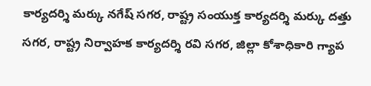కార్యదర్శి మర్కు నగేష్ సగర, రాష్ట్ర సంయుక్త కార్యదర్శి మర్కు దత్తు సగర, రాష్ట్ర నిర్వాహక కార్యదర్శి రవి సగర, జిల్లా కోశాధికారి గ్యాప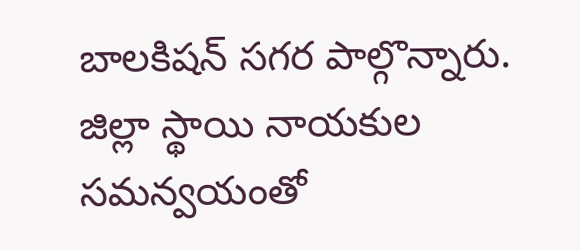బాలకిషన్ సగర పాల్గొన్నారు. జిల్లా స్థాయి నాయకుల సమన్వయంతో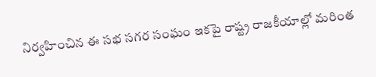నిర్వహించిన ఈ సభ సగర సంఘం ఇకపై రాష్ట్ర రాజకీయాల్లో మరింత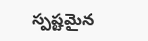స్పష్టమైన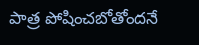పాత్ర పోషించబోతోందనే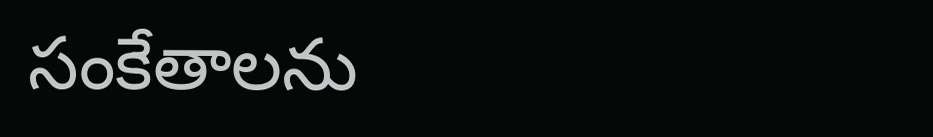సంకేతాలను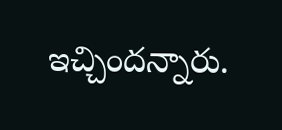ఇచ్చిందన్నారు.